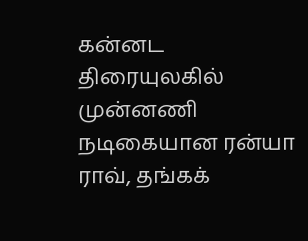கன்னட திரையுலகில் முன்னணி நடிகையான ரன்யா ராவ், தங்கக்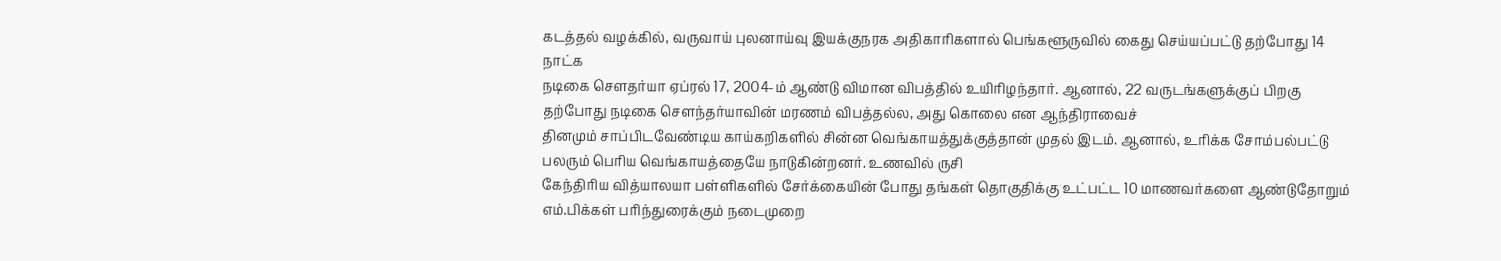கடத்தல் வழக்கில், வருவாய் புலனாய்வு இயக்குநரக அதிகாரிகளால் பெங்களூருவில் கைது செய்யப்பட்டு தற்போது 14 நாட்க
நடிகை செளதர்யா ஏப்ரல் 17, 2004-ம் ஆண்டு விமான விபத்தில் உயிரிழந்தார். ஆனால், 22 வருடங்களுக்குப் பிறகு தற்போது நடிகை செளந்தர்யாவின் மரணம் விபத்தல்ல, அது கொலை என ஆந்திராவைச்
தினமும் சாப்பிடவேண்டிய காய்கறிகளில் சின்ன வெங்காயத்துக்குத்தான் முதல் இடம். ஆனால், உரிக்க சோம்பல்பட்டு பலரும் பெரிய வெங்காயத்தையே நாடுகின்றனர். உணவில் ருசி
கேந்திரிய வித்யாலயா பள்ளிகளில் சேர்க்கையின் போது தங்கள் தொகுதிக்கு உட்பட்ட 10 மாணவர்களை ஆண்டுதோறும் எம்.பிக்கள் பரிந்துரைக்கும் நடைமுறை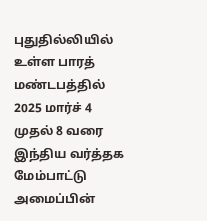புதுதில்லியில் உள்ள பாரத் மண்டபத்தில் 2025 மார்ச் 4 முதல் 8 வரை இந்திய வர்த்தக மேம்பாட்டு அமைப்பின்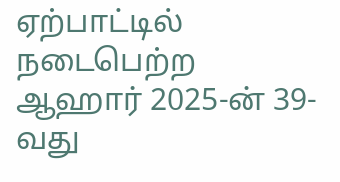ஏற்பாட்டில் நடைபெற்ற ஆஹார் 2025-ன் 39-வது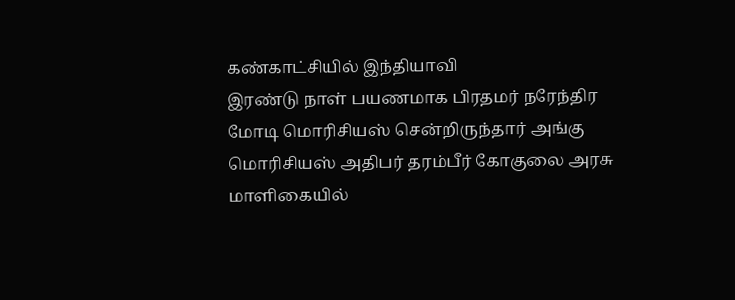கண்காட்சியில் இந்தியாவி
இரண்டு நாள் பயணமாக பிரதமர் நரேந்திர மோடி மொரிசியஸ் சென்றிருந்தார் அங்கு மொரிசியஸ் அதிபர் தரம்பீர் கோகுலை அரசு மாளிகையில்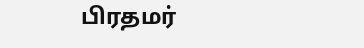பிரதமர்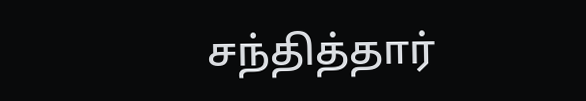சந்தித்தார்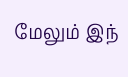மேலும் இந்